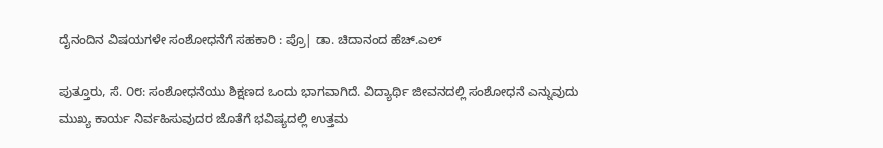ದೈನಂದಿನ ವಿಷಯಗಳೇ ಸಂಶೋಧನೆಗೆ ಸಹಕಾರಿ : ಪ್ರೊ| ಡಾ. ಚಿದಾನಂದ ಹೆಚ್.ಎಲ್

ಪುತ್ತೂರು, ಸೆ. ೦೮: ಸಂಶೋಧನೆಯು ಶಿಕ್ಷಣದ ಒಂದು ಭಾಗವಾಗಿದೆ. ವಿದ್ಯಾರ್ಥಿ ಜೀವನದಲ್ಲಿ ಸಂಶೋಧನೆ ಎನ್ನುವುದು ಮುಖ್ಯ ಕಾರ್ಯ ನಿರ್ವಹಿಸುವುದರ ಜೊತೆಗೆ ಭವಿಷ್ಯದಲ್ಲಿ ಉತ್ತಮ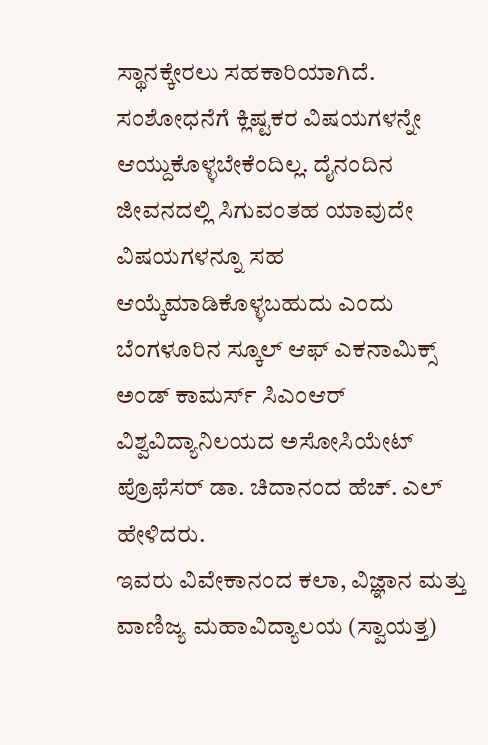ಸ್ಥಾನಕ್ಕೇರಲು ಸಹಕಾರಿಯಾಗಿದೆ. ಸಂಶೋಧನೆಗೆ ಕ್ಲಿಷ್ಟಕರ ವಿಷಯಗಳನ್ನೇ ಆಯ್ದುಕೊಳ್ಳಬೇಕೆಂದಿಲ್ಲ. ದೈನಂದಿನ ಜೀವನದಲ್ಲಿ ಸಿಗುವಂತಹ ಯಾವುದೇ ವಿಷಯಗಳನ್ನೂ ಸಹ ಆಯ್ಕೆಮಾಡಿಕೊಳ್ಳಬಹುದು ಎಂದು ಬೆಂಗಳೂರಿನ ಸ್ಕೂಲ್ ಆಫ್ ಎಕನಾಮಿಕ್ಸ್ ಅಂಡ್ ಕಾಮರ್ಸ್ ಸಿಎಂಆರ್ ವಿಶ್ವವಿದ್ಯಾನಿಲಯದ ಅಸೋಸಿಯೇಟ್ ಪ್ರೊಫೆಸರ್ ಡಾ. ಚಿದಾನಂದ ಹೆಚ್. ಎಲ್ ಹೇಳಿದರು.
ಇವರು ವಿವೇಕಾನಂದ ಕಲಾ, ವಿಜ್ಞಾನ ಮತ್ತು ವಾಣಿಜ್ಯ ಮಹಾವಿದ್ಯಾಲಯ (ಸ್ವಾಯತ್ತ)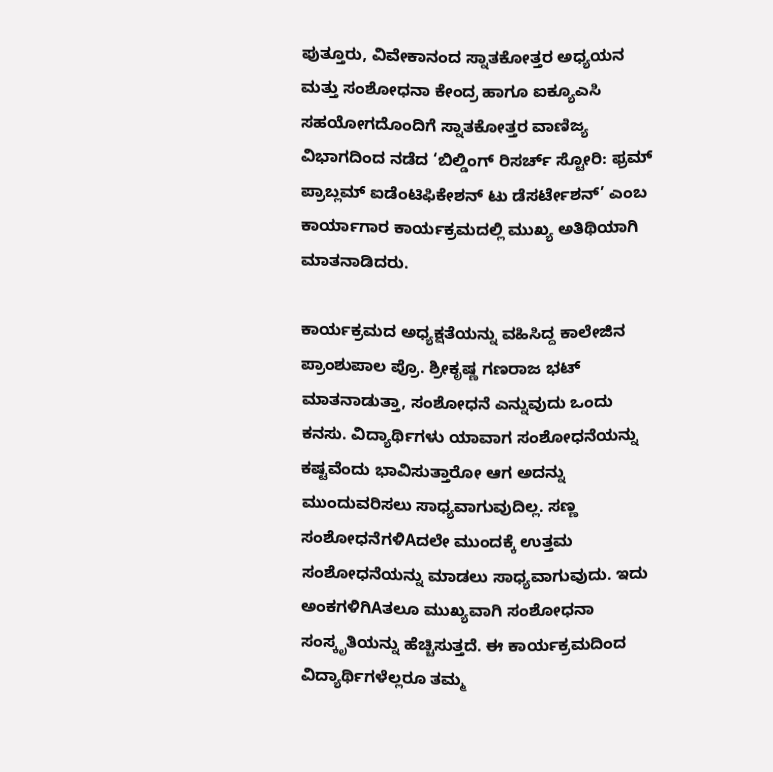ಪುತ್ತೂರು, ವಿವೇಕಾನಂದ ಸ್ನಾತಕೋತ್ತರ ಅಧ್ಯಯನ ಮತ್ತು ಸಂಶೋಧನಾ ಕೇಂದ್ರ ಹಾಗೂ ಐಕ್ಯೂಎಸಿ ಸಹಯೋಗದೊಂದಿಗೆ ಸ್ನಾತಕೋತ್ತರ ವಾಣಿಜ್ಯ ವಿಭಾಗದಿಂದ ನಡೆದ ‘ಬಿಲ್ಡಿಂಗ್ ರಿಸರ್ಚ್ ಸ್ಟೋರಿ: ಫ್ರಮ್ ಪ್ರಾಬ್ಲಮ್ ಐಡೆಂಟಿಫಿಕೇಶನ್ ಟು ಡೆಸರ್ಟೇಶನ್’ ಎಂಬ ಕಾರ್ಯಾಗಾರ ಕಾರ್ಯಕ್ರಮದಲ್ಲಿ ಮುಖ್ಯ ಅತಿಥಿಯಾಗಿ ಮಾತನಾಡಿದರು.

ಕಾರ್ಯಕ್ರಮದ ಅಧ್ಯಕ್ಷತೆಯನ್ನು ವಹಿಸಿದ್ದ ಕಾಲೇಜಿನ ಪ್ರಾಂಶುಪಾಲ ಪ್ರೊ. ಶ್ರೀಕೃಷ್ಣ ಗಣರಾಜ ಭಟ್ ಮಾತನಾಡುತ್ತಾ, ಸಂಶೋಧನೆ ಎನ್ನುವುದು ಒಂದು ಕನಸು. ವಿದ್ಯಾರ್ಥಿಗಳು ಯಾವಾಗ ಸಂಶೋಧನೆಯನ್ನು ಕಷ್ಟವೆಂದು ಭಾವಿಸುತ್ತಾರೋ ಆಗ ಅದನ್ನು ಮುಂದುವರಿಸಲು ಸಾಧ್ಯವಾಗುವುದಿಲ್ಲ. ಸಣ್ಣ ಸಂಶೋಧನೆಗಳಿAದಲೇ ಮುಂದಕ್ಕೆ ಉತ್ತಮ ಸಂಶೋಧನೆಯನ್ನು ಮಾಡಲು ಸಾಧ್ಯವಾಗುವುದು. ಇದು ಅಂಕಗಳಿಗಿAತಲೂ ಮುಖ್ಯವಾಗಿ ಸಂಶೋಧನಾ ಸಂಸ್ಕೃತಿಯನ್ನು ಹೆಚ್ಚಿಸುತ್ತದೆ. ಈ ಕಾರ್ಯಕ್ರಮದಿಂದ ವಿದ್ಯಾರ್ಥಿಗಳೆಲ್ಲರೂ ತಮ್ಮ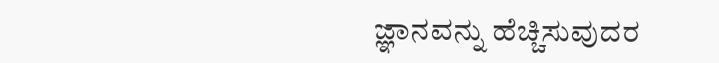ಜ್ಞಾನವನ್ನು ಹೆಚ್ಚಿಸುವುದರ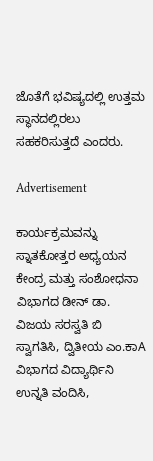ಜೊತೆಗೆ ಭವಿಷ್ಯದಲ್ಲಿ ಉತ್ತಮ ಸ್ಥಾನದಲ್ಲಿರಲು ಸಹಕರಿಸುತ್ತದೆ ಎಂದರು.

Advertisement

ಕಾರ್ಯಕ್ರಮವನ್ನು ಸ್ನಾತಕೋತ್ತರ ಅಧ್ಯಯನ ಕೇಂದ್ರ ಮತ್ತು ಸಂಶೋಧನಾ ವಿಭಾಗದ ಡೀನ್ ಡಾ. ವಿಜಯ ಸರಸ್ವತಿ ಬಿ ಸ್ವಾಗತಿಸಿ, ದ್ವಿತೀಯ ಎಂ.ಕಾA ವಿಭಾಗದ ವಿದ್ಯಾರ್ಥಿನಿ ಉನ್ನತಿ ವಂದಿಸಿ,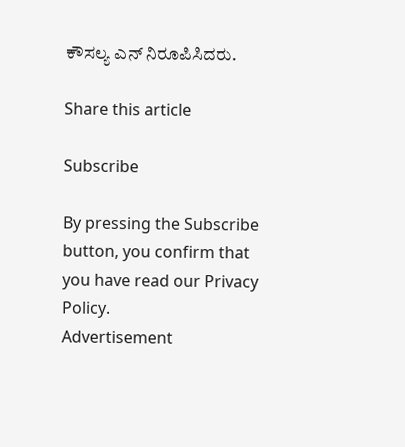ಕೌಸಲ್ಯ ಎನ್ ನಿರೂಪಿಸಿದರು.

Share this article

Subscribe

By pressing the Subscribe button, you confirm that you have read our Privacy Policy.
Advertisement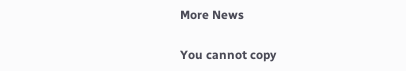More News

You cannot copy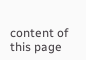content of this page